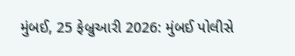મુંબઈ, 25 ફેબ્રુઆરી 2026: મુંબઈ પોલીસે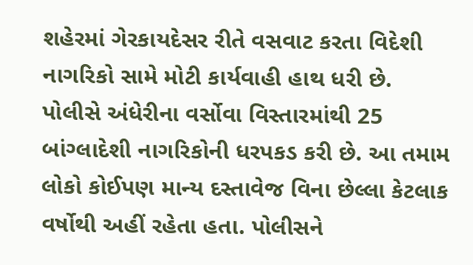શહેરમાં ગેરકાયદેસર રીતે વસવાટ કરતા વિદેશી નાગરિકો સામે મોટી કાર્યવાહી હાથ ધરી છે. પોલીસે અંધેરીના વર્સોવા વિસ્તારમાંથી 25 બાંગ્લાદેશી નાગરિકોની ધરપકડ કરી છે. આ તમામ લોકો કોઈપણ માન્ય દસ્તાવેજ વિના છેલ્લા કેટલાક વર્ષોથી અહીં રહેતા હતા. પોલીસને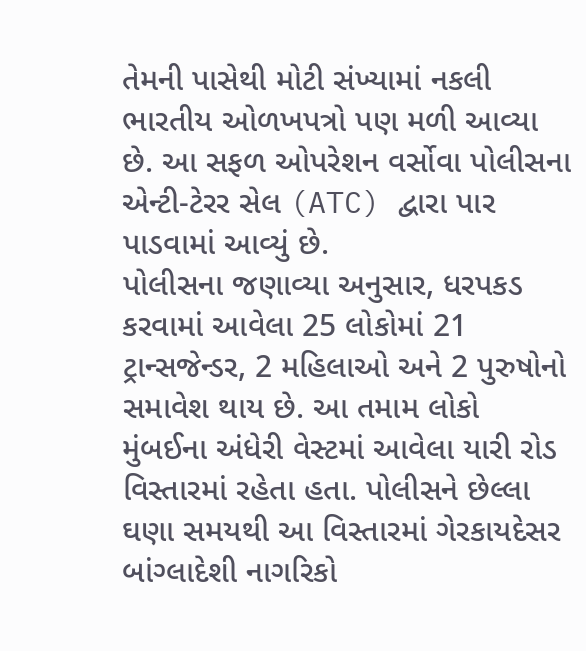તેમની પાસેથી મોટી સંખ્યામાં નકલી ભારતીય ઓળખપત્રો પણ મળી આવ્યા છે. આ સફળ ઓપરેશન વર્સોવા પોલીસના એન્ટી-ટેરર સેલ (ATC) દ્વારા પાર પાડવામાં આવ્યું છે.
પોલીસના જણાવ્યા અનુસાર, ધરપકડ કરવામાં આવેલા 25 લોકોમાં 21 ટ્રાન્સજેન્ડર, 2 મહિલાઓ અને 2 પુરુષોનો સમાવેશ થાય છે. આ તમામ લોકો મુંબઈના અંધેરી વેસ્ટમાં આવેલા યારી રોડ વિસ્તારમાં રહેતા હતા. પોલીસને છેલ્લા ઘણા સમયથી આ વિસ્તારમાં ગેરકાયદેસર બાંગ્લાદેશી નાગરિકો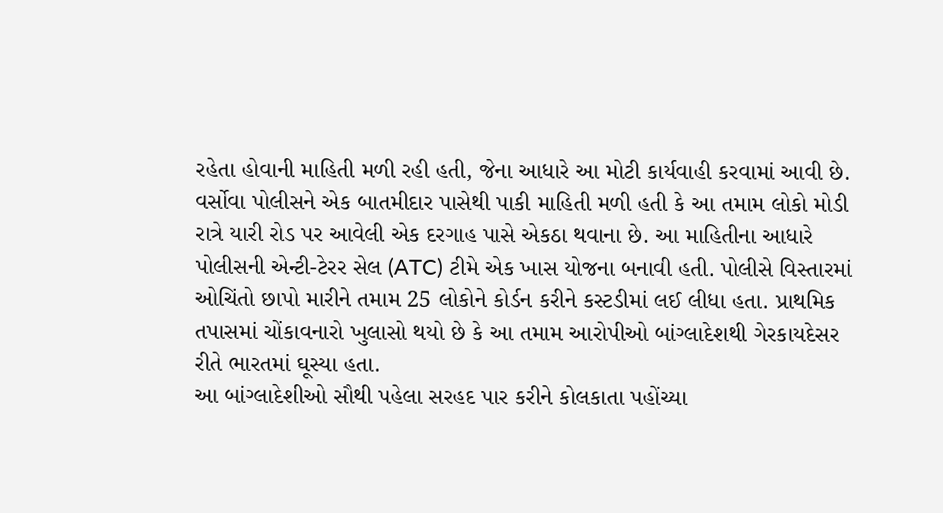રહેતા હોવાની માહિતી મળી રહી હતી, જેના આધારે આ મોટી કાર્યવાહી કરવામાં આવી છે.
વર્સોવા પોલીસને એક બાતમીદાર પાસેથી પાકી માહિતી મળી હતી કે આ તમામ લોકો મોડી રાત્રે યારી રોડ પર આવેલી એક દરગાહ પાસે એકઠા થવાના છે. આ માહિતીના આધારે પોલીસની એન્ટી-ટેરર સેલ (ATC) ટીમે એક ખાસ યોજના બનાવી હતી. પોલીસે વિસ્તારમાં ઓચિંતો છાપો મારીને તમામ 25 લોકોને કોર્ડન કરીને કસ્ટડીમાં લઈ લીધા હતા. પ્રાથમિક તપાસમાં ચોંકાવનારો ખુલાસો થયો છે કે આ તમામ આરોપીઓ બાંગ્લાદેશથી ગેરકાયદેસર રીતે ભારતમાં ઘૂસ્યા હતા.
આ બાંગ્લાદેશીઓ સૌથી પહેલા સરહદ પાર કરીને કોલકાતા પહોંચ્યા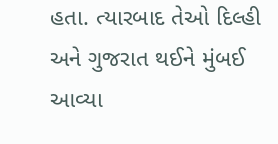હતા. ત્યારબાદ તેઓ દિલ્હી અને ગુજરાત થઈને મુંબઈ આવ્યા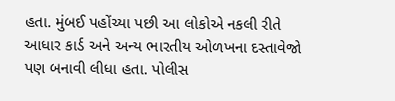હતા. મુંબઈ પહોંચ્યા પછી આ લોકોએ નકલી રીતે આધાર કાર્ડ અને અન્ય ભારતીય ઓળખના દસ્તાવેજો પણ બનાવી લીધા હતા. પોલીસ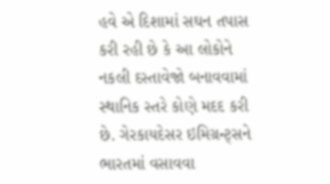હવે એ દિશામાં સઘન તપાસ કરી રહી છે કે આ લોકોને નકલી દસ્તાવેજો બનાવવામાં સ્થાનિક સ્તરે કોણે મદદ કરી છે. ગેરકાયદેસર ઇમિગ્રન્ટ્સને ભારતમાં વસાવવા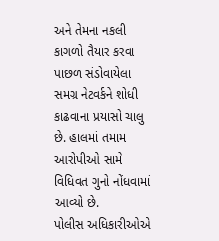અને તેમના નકલી કાગળો તૈયાર કરવા પાછળ સંડોવાયેલા સમગ્ર નેટવર્કને શોધી કાઢવાના પ્રયાસો ચાલુ છે. હાલમાં તમામ આરોપીઓ સામે વિધિવત ગુનો નોંધવામાં આવ્યો છે.
પોલીસ અધિકારીઓએ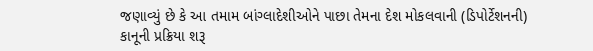જણાવ્યું છે કે આ તમામ બાંગ્લાદેશીઓને પાછા તેમના દેશ મોકલવાની (ડિપોર્ટેશનની) કાનૂની પ્રક્રિયા શરૂ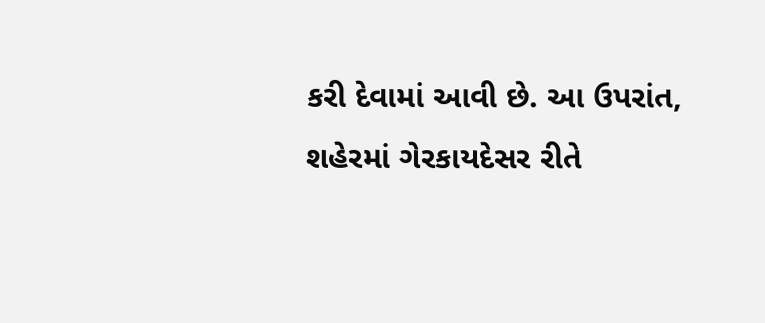કરી દેવામાં આવી છે. આ ઉપરાંત, શહેરમાં ગેરકાયદેસર રીતે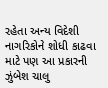રહેતા અન્ય વિદેશી નાગરિકોને શોધી કાઢવા માટે પણ આ પ્રકારની ઝુંબેશ ચાલુ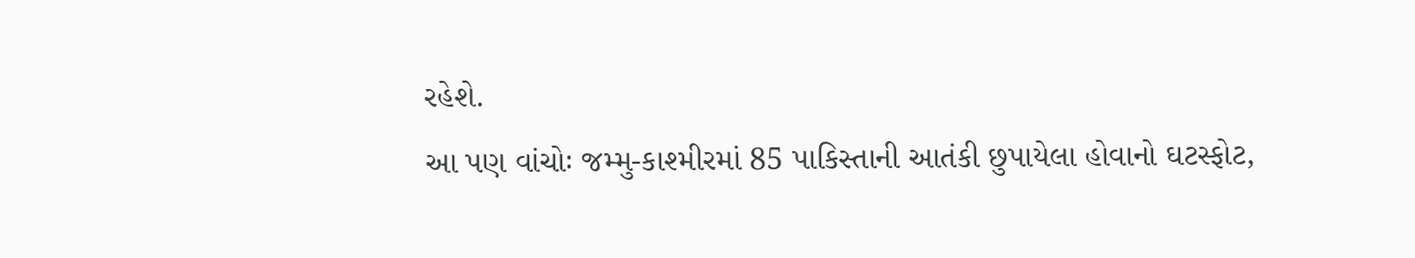રહેશે.
આ પણ વાંચોઃ જમ્મુ-કાશ્મીરમાં 85 પાકિસ્તાની આતંકી છુપાયેલા હોવાનો ઘટસ્ફોટ,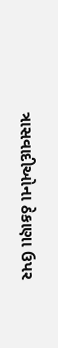ત્રાસવાદીઓના ઠેકાણા ઉપર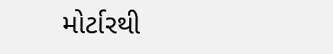મોર્ટારથી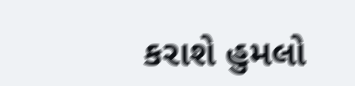કરાશે હુમલો